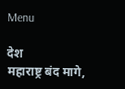Menu

देश
महाराष्ट्र बंद मागे,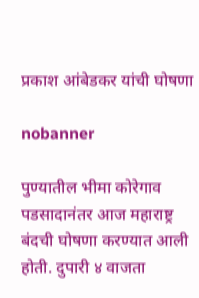प्रकाश आंबेडकर यांची घोषणा

nobanner

पुण्यातील भीमा कोरेगाव पडसादानंतर आज महाराष्ट्र बंदची घोषणा करण्यात आली होती. दुपारी ४ वाजता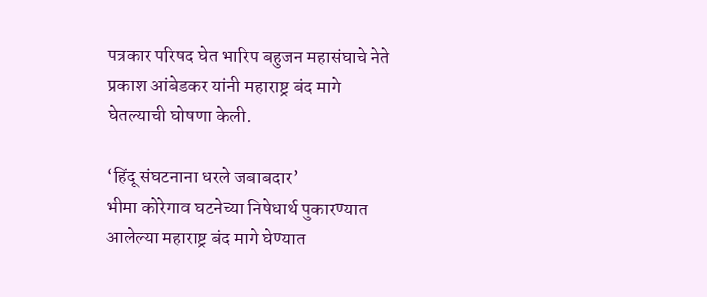पत्रकार परिषद घेत भारिप बहुजन महासंघाचे नेते प्रकाश आंबेडकर यांनी महाराष्ट्र बंद मागे घेतल्याची घोषणा केली.

‘हिंदू संघटनाना धरले जबाबदार’
भीमा कोरेगाव घटनेच्या निषेधार्थ पुकारण्यात आलेल्या महाराष्ट्र बंद मागे घेण्यात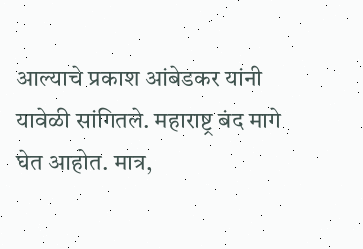आल्याचे प्रकाश आंबेडकर यांनी यावेळी सांगितले. महाराष्ट्र बंद मागे घेत आहोत. मात्र,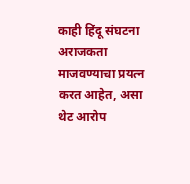काही हिंदू संघटना अराजकता माजवण्याचा प्रयत्न करत आहेत, असा थेट आरोप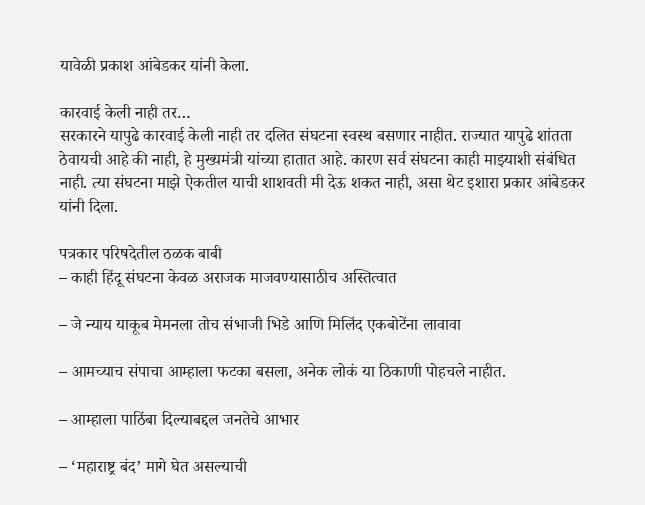यावेळी प्रकाश आंबेडकर यांनी केला.

कारवाई केली नाही तर…
सरकारने यापुढे कारवाई केली नाही तर दलित संघटना स्वस्थ बसणार नाहीत. राज्यात यापुढे शांतता ठेवायची आहे की नाही, हे मुख्यमंत्री यांच्या हातात आहे. कारण सर्व संघटना काही माझ्याशी संबंधित नाही. त्या संघटना माझे ऐकतील याची शाशवती मी देऊ शकत नाही, असा थेट इशारा प्रकार आंबेडकर यांनी दिला.

पत्रकार परिषदेतील ठळक बाबी
– काही हिंदू संघटना केवळ अराजक माजवण्यासाठीच अस्तित्वात

– जे न्याय याकूब मेमनला तोच संभाजी भिडे आणि मिलिंद एकबोटेंना लावावा

– आमच्याच संपाचा आम्हाला फटका बसला, अनेक लोकं या ठिकाणी पोहचले नाहीत.

– आम्हाला पाठिंबा दिल्याबद्दल जनतेचे आभार

– ‘महाराष्ट्र बंद’ मागे घेत असल्याची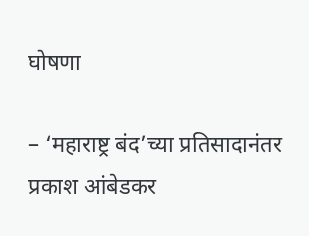घोषणा

– ‘महाराष्ट्र बंद’च्या प्रतिसादानंतर प्रकाश आंबेडकर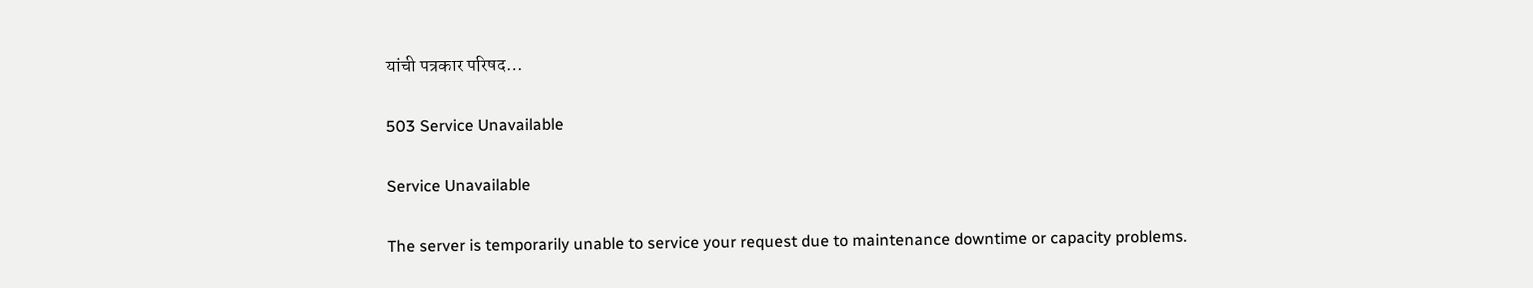यांची पत्रकार परिषद…

503 Service Unavailable

Service Unavailable

The server is temporarily unable to service your request due to maintenance downtime or capacity problems.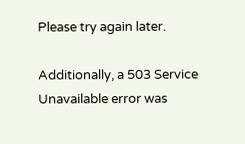Please try again later.

Additionally, a 503 Service Unavailable error was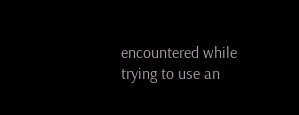encountered while trying to use an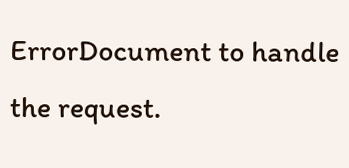ErrorDocument to handle the request.